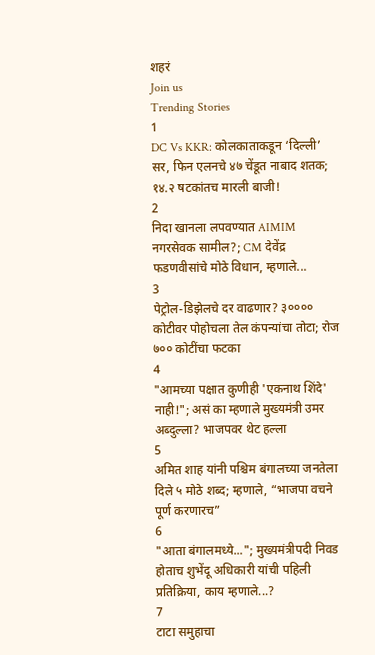शहरं
Join us
Trending Stories
1
DC Vs KKR: कोलकाताकडून ‘दिल्ली’ सर, फिन एलनचे ४७ चेंडूत नाबाद शतक; १४.२ षटकांतच मारली बाजी!
2
निदा खानला लपवण्यात AIMIM नगरसेवक सामील?; CM देवेंद्र फडणवीसांचे मोठे विधान, म्हणाले...
3
पेट्रोल-डिझेलचे दर वाढणार? ३०००० कोटीवर पोहोचला तेल कंपन्यांचा तोटा; रोज ७०० कोटींचा फटका
4
"आमच्या पक्षात कुणीही 'एकनाथ शिंदे' नाही!"; असं का म्हणाले मुख्यमंत्री उमर अब्दुल्ला? भाजपवर थेट हल्ला
5
अमित शाह यांनी पश्चिम बंगालच्या जनतेला दिले ५ मोठे शब्द; म्हणाले, “भाजपा वचने पूर्ण करणारच”
6
"आता बंगालमध्ये..."; मुख्यमंत्रीपदी निवड होताच शुभेंदू अधिकारी यांची पहिली प्रतिक्रिया, काय म्हणाले...?
7
टाटा समुहाचा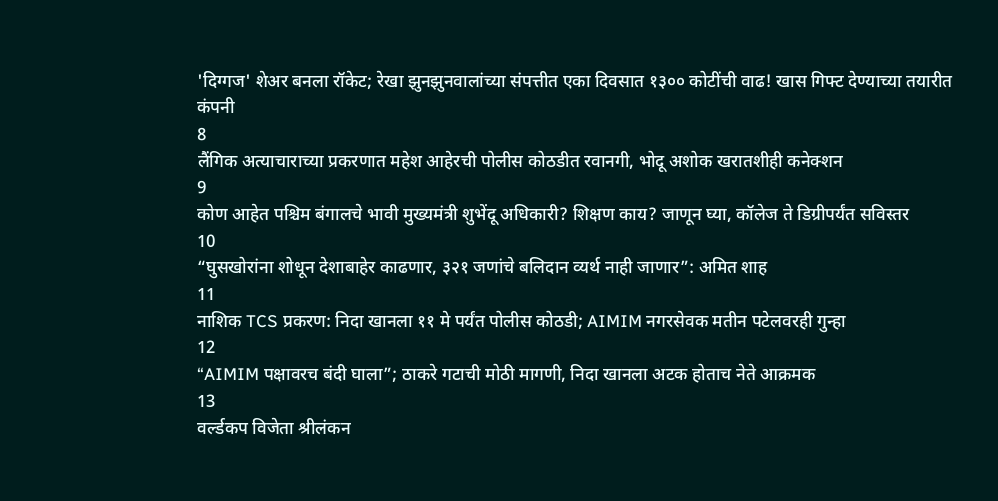'दिग्गज' शेअर बनला रॉकेट; रेखा झुनझुनवालांच्या संपत्तीत एका दिवसात १३०० कोटींची वाढ! खास गिफ्ट देण्याच्या तयारीत कंपनी
8
लैंगिक अत्याचाराच्या प्रकरणात महेश आहेरची पोलीस कोठडीत रवानगी, भोदू अशोक खरातशीही कनेक्शन
9
कोण आहेत पश्चिम बंगालचे भावी मुख्यमंत्री शुभेंदू अधिकारी? शिक्षण काय? जाणून घ्या, कॉलेज ते डिग्रीपर्यंत सविस्तर
10
“घुसखोरांना शोधून देशाबाहेर काढणार, ३२१ जणांचे बलिदान व्यर्थ नाही जाणार”: अमित शाह
11
नाशिक TCS प्रकरण: निदा खानला ११ मे पर्यंत पोलीस कोठडी; AIMIM नगरसेवक मतीन पटेलवरही गुन्हा
12
“AIMIM पक्षावरच बंदी घाला”; ठाकरे गटाची मोठी मागणी, निदा खानला अटक होताच नेते आक्रमक
13
वर्ल्डकप विजेता श्रीलंकन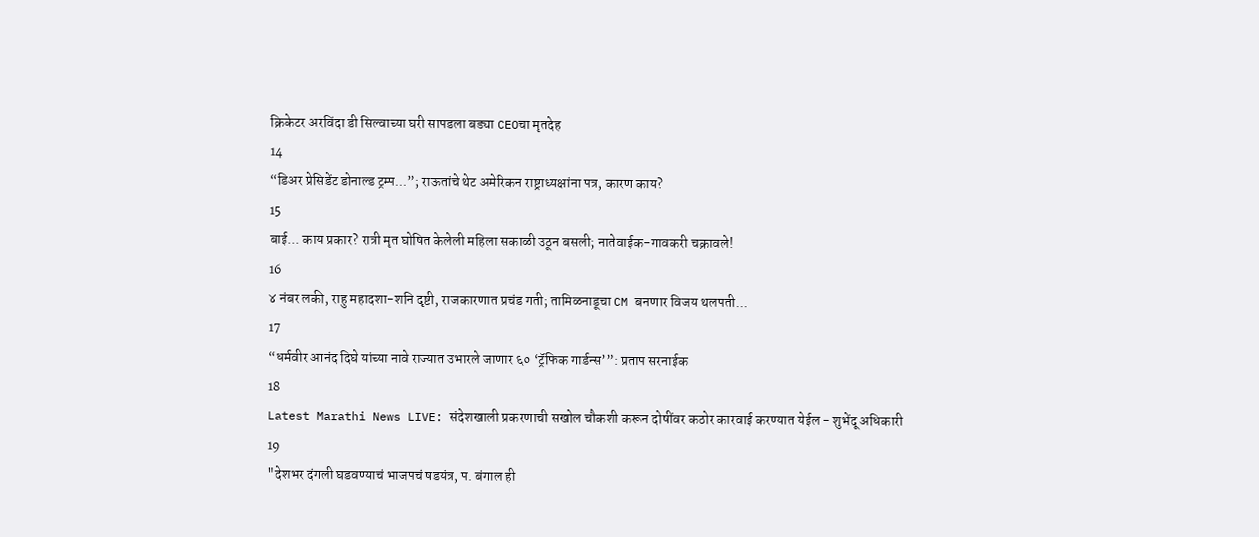क्रिकेटर अरविंदा डी सिल्वाच्या घरी सापडला बड्या CEOचा मृतदेह
14
“डिअर प्रेसिडेंट डोनाल्ड ट्रम्प...”; राऊतांचे थेट अमेरिकन राष्ट्राध्यक्षांना पत्र, कारण काय?
15
बाई... काय प्रकार? रात्री मृत घोषित केलेली महिला सकाळी उठून बसली; नातेवाईक-गावकरी चक्रावले!
16
४ नंबर लकी, राहु महादशा-शनि दृष्टी, राजकारणात प्रचंड गती; तामिळनाडूचा CM बनणार विजय थलपती...
17
“धर्मवीर आनंद दिघे यांच्या नावे राज्यात उभारले जाणार ६० ‘ट्रॅफिक गार्डन्स’”: प्रताप सरनाईक
18
Latest Marathi News LIVE: संदेशखाली प्रकरणाची सखोल चौकशी करून दोषींवर कठोर कारवाई करण्यात येईल - शुभेंदू अधिकारी
19
"देशभर दंगली घडवण्याचं भाजपचं षडयंत्र, प. बंगाल ही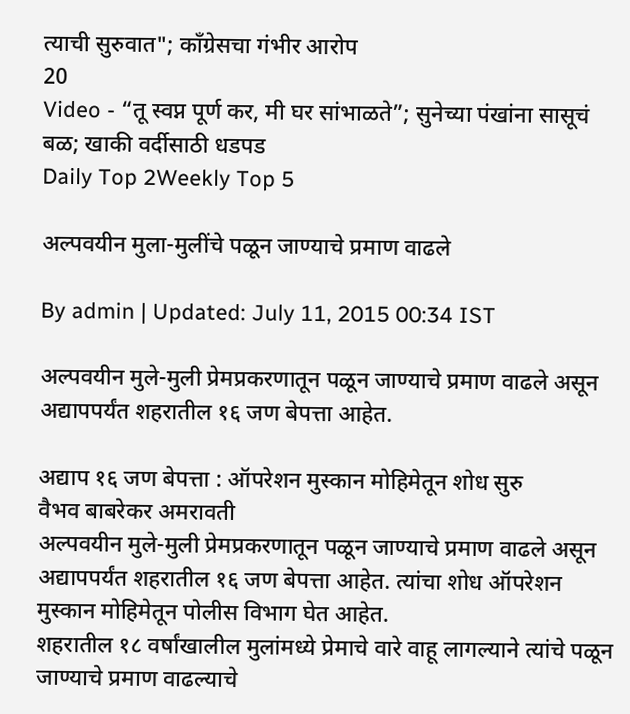त्याची सुरुवात"; काँग्रेसचा गंभीर आरोप
20
Video - “तू स्वप्न पूर्ण कर, मी घर सांभाळते”; सुनेच्या पंखांना सासूचं बळ; खाकी वर्दीसाठी धडपड
Daily Top 2Weekly Top 5

अल्पवयीन मुला-मुलींचे पळून जाण्याचे प्रमाण वाढले

By admin | Updated: July 11, 2015 00:34 IST

अल्पवयीन मुले-मुली प्रेमप्रकरणातून पळून जाण्याचे प्रमाण वाढले असून अद्यापपर्यंत शहरातील १६ जण बेपत्ता आहेत.

अद्याप १६ जण बेपत्ता : ऑपरेशन मुस्कान मोहिमेतून शोध सुरु
वैभव बाबरेकर अमरावती
अल्पवयीन मुले-मुली प्रेमप्रकरणातून पळून जाण्याचे प्रमाण वाढले असून अद्यापपर्यंत शहरातील १६ जण बेपत्ता आहेत. त्यांचा शोध ऑपरेशन मुस्कान मोहिमेतून पोलीस विभाग घेत आहेत.
शहरातील १८ वर्षांखालील मुलांमध्ये प्रेमाचे वारे वाहू लागल्याने त्यांचे पळून जाण्याचे प्रमाण वाढल्याचे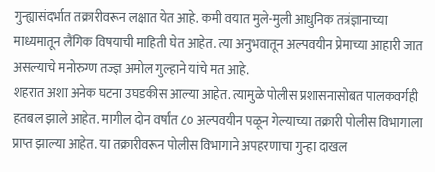गुन्ह्यासंदर्भात तक्रारीवरून लक्षात येत आहे. कमी वयात मुले-मुली आधुनिक तत्रंज्ञानाच्या माध्यमातून लैंगिक विषयाची माहिती घेत आहेत. त्या अनुभवातून अल्पवयीन प्रेमाच्या आहारी जात असल्याचे मनोरुग्ण तज्ज्ञ अमोल गुल्हाने यांचे मत आहे.
शहरात अशा अनेक घटना उघडकीस आल्या आहेत. त्यामुळे पोलीस प्रशासनासोबत पालकवर्गही हतबल झाले आहेत. मागील दोन वर्षांत ८० अल्पवयीन पळून गेल्याच्या तक्रारी पोलीस विभागाला प्राप्त झाल्या आहेत. या तक्रारीवरून पोलीस विभागाने अपहरणाचा गुन्हा दाखल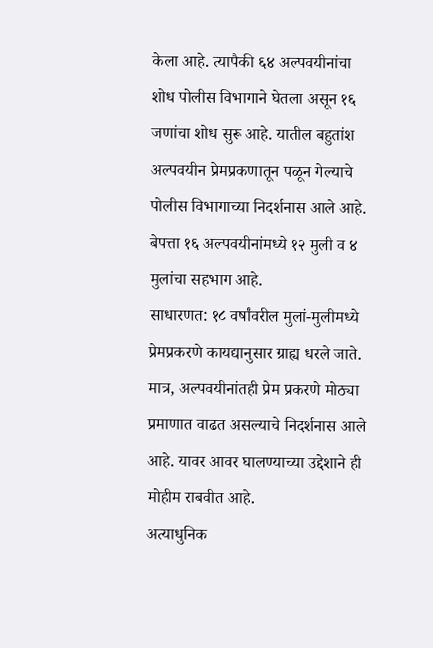केला आहे. त्यापैकी ६४ अल्पवयीनांचा शोध पोलीस विभागाने घेतला असून १६ जणांचा शोध सुरू आहे. यातील बहुतांश अल्पवयीन प्रेमप्रकणातून पळून गेल्याचे पोलीस विभागाच्या निदर्शनास आले आहे. बेपत्ता १६ अल्पवयीनांमध्ये १२ मुली व ४ मुलांचा सहभाग आहे.
साधारणत: १८ वर्षांवरील मुलां-मुलीमध्ये प्रेमप्रकरणे कायद्यानुसार ग्राह्य धरले जाते. मात्र, अल्पवयीनांतही प्रेम प्रकरणे मोठ्या प्रमाणात वाढत असल्याचे निदर्शनास आले आहे. यावर आवर घालण्याच्या उद्देशाने ही मोहीम राबवीत आहे.
अत्याधुनिक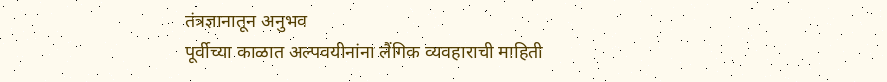तंत्रज्ञानातून अनुभव
पूर्वीच्या काळात अल्पवयीनांना लैंगिक व्यवहाराची माहिती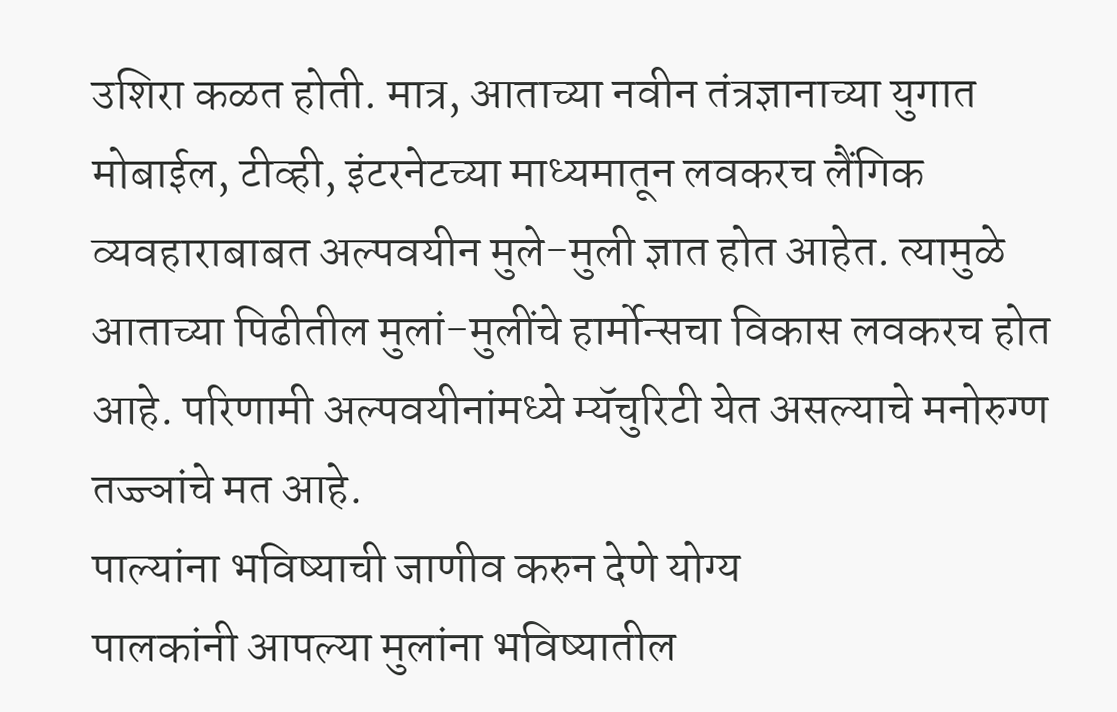उशिरा कळत होती. मात्र, आताच्या नवीन तंत्रज्ञानाच्या युगात मोबाईल, टीव्ही, इंटरनेटच्या माध्यमातून लवकरच लैंगिक व्यवहाराबाबत अल्पवयीन मुले-मुली ज्ञात होत आहेत. त्यामुळे आताच्या पिढीतील मुलां-मुलींचे हार्मोन्सचा विकास लवकरच होत आहे. परिणामी अल्पवयीनांमध्ये म्यॅचुरिटी येत असल्याचे मनोरुग्ण तज्ज्ञांचे मत आहे.
पाल्यांना भविष्याची जाणीव करुन देणे योग्य
पालकांनी आपल्या मुलांना भविष्यातील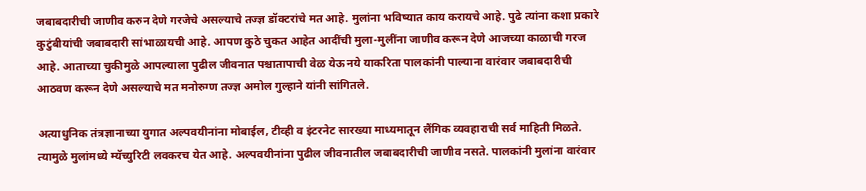जबाबदारीची जाणीव करुन देणे गरजेचे असल्याचे तज्ज्ञ डॉक्टरांचे मत आहे. मुलांना भविष्यात काय करायचे आहे. पुढे त्यांना कशा प्रकारे कुटुंबीयांची जबाबदारी सांभाळायची आहे. आपण कुठे चुकत आहेत आदींची मुला-मुलींना जाणीव करून देणे आजच्या काळाची गरज आहे. आताच्या चुकीमुळे आपल्याला पुढील जीवनात पश्चातापाची वेळ येऊ नये याकरिता पालकांनी पाल्याना वारंवार जबाबदारीची आठवण करून देणे असल्याचे मत मनोरुग्ण तज्ज्ञ अमोल गुल्हाने यांनी सांगितले.

अत्याधुनिक तंत्रज्ञानाच्या युगात अल्पवयीनांना मोबाईल, टीव्ही व इंटरनेट सारख्या माध्यमातून लैंगिक व्यवहाराची सर्व माहिती मिळते. त्यामुळे मुलांमध्ये म्यॅच्युरिटी लवकरच येत आहे. अल्पवयीनांना पुढील जीवनातील जबाबदारीची जाणीव नसते. पालकांनी मुलांना वारंवार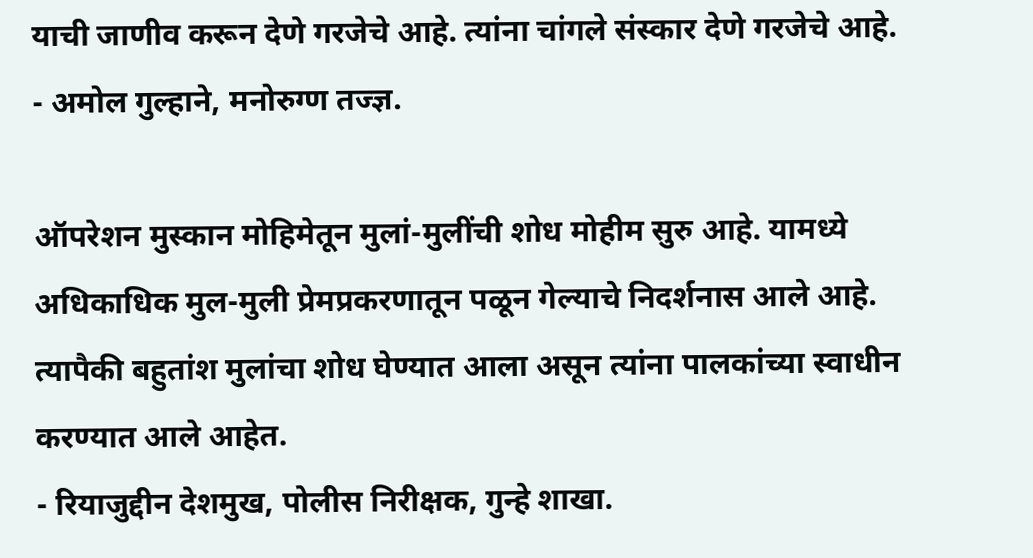याची जाणीव करून देणे गरजेचे आहे. त्यांना चांगले संस्कार देणे गरजेचे आहे.
- अमोल गुल्हाने, मनोरुग्ण तज्ज्ञ.

ऑपरेशन मुस्कान मोहिमेतून मुलां-मुलींची शोध मोहीम सुरु आहे. यामध्ये अधिकाधिक मुल-मुली प्रेमप्रकरणातून पळून गेल्याचे निदर्शनास आले आहे. त्यापैकी बहुतांश मुलांचा शोध घेण्यात आला असून त्यांना पालकांच्या स्वाधीन करण्यात आले आहेत.
- रियाजुद्दीन देशमुख, पोलीस निरीक्षक, गुन्हे शाखा.